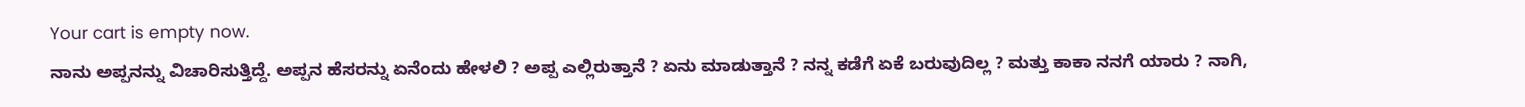Your cart is empty now.
ನಾನು ಅಪ್ಪನನ್ನು ವಿಚಾರಿಸುತ್ತಿದ್ದೆ. ಅಪ್ಪನ ಹೆಸರನ್ನು ಏನೆಂದು ಹೇಳಲಿ ? ಅಪ್ಪ ಎಲ್ಲಿರುತ್ತಾನೆ ? ಏನು ಮಾಡುತ್ತಾನೆ ? ನನ್ನ ಕಡೆಗೆ ಏಕೆ ಬರುವುದಿಲ್ಲ ? ಮತ್ತು ಕಾಕಾ ನನಗೆ ಯಾರು ? ನಾಗಿ,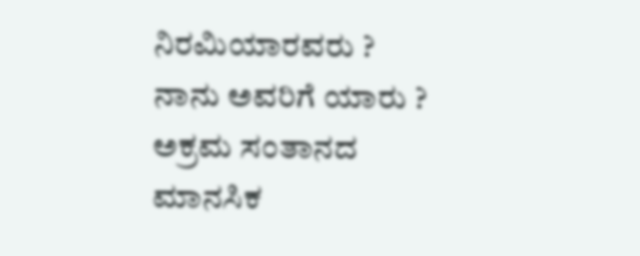ನಿರಮಿಯಾರವರು ? ನಾನು ಅವರಿಗೆ ಯಾರು ? ಅಕ್ರಮ ಸಂತಾನದ ಮಾನಸಿಕ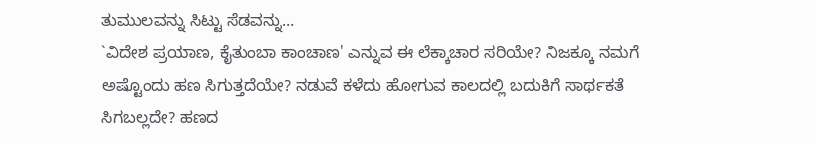ತುಮುಲವನ್ನು ಸಿಟ್ಟು ಸೆಡವನ್ನು...
`ವಿದೇಶ ಪ್ರಯಾಣ, ಕೈತುಂಬಾ ಕಾಂಚಾಣ' ಎನ್ನುವ ಈ ಲೆಕ್ಕಾಚಾರ ಸರಿಯೇ? ನಿಜಕ್ಕೂ ನಮಗೆ ಅಷ್ಟೊಂದು ಹಣ ಸಿಗುತ್ತದೆಯೇ? ನಡುವೆ ಕಳೆದು ಹೋಗುವ ಕಾಲದಲ್ಲಿ ಬದುಕಿಗೆ ಸಾರ್ಥಕತೆ ಸಿಗಬಲ್ಲದೇ? ಹಣದ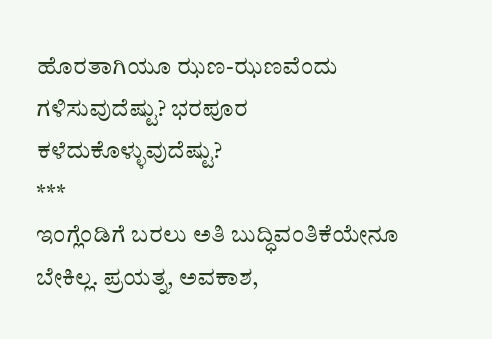ಹೊರತಾಗಿಯೂ ಝಣ-ಝಣವೆಂದು ಗಳಿಸುವುದೆಷ್ಟು? ಭರಪೂರ ಕಳೆದುಕೊಳ್ಳುವುದೆಷ್ಟು?
***
ಇಂಗ್ಲೆಂಡಿಗೆ ಬರಲು ಅತಿ ಬುದ್ಧಿವಂತಿಕೆಯೇನೂ ಬೇಕಿಲ್ಲ. ಪ್ರಯತ್ನ, ಅವಕಾಶ,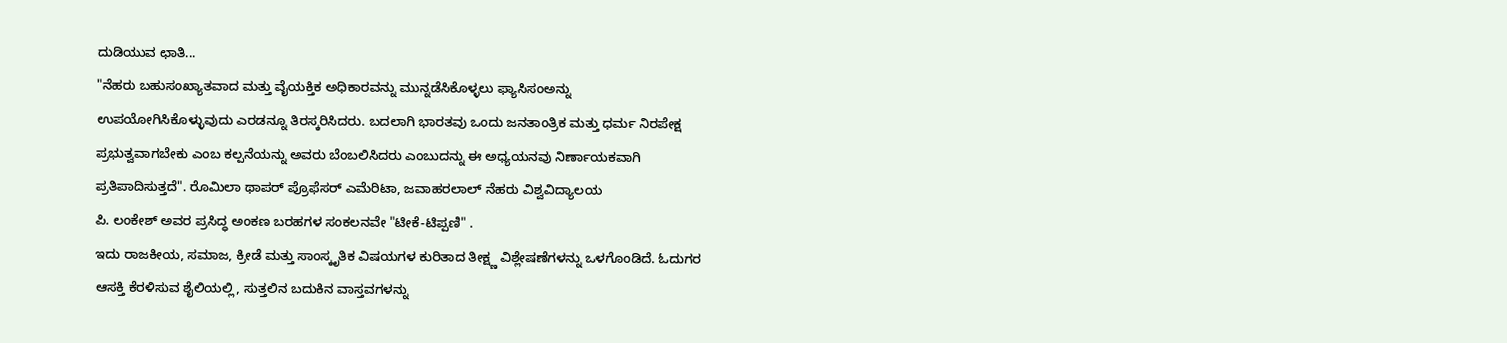ದುಡಿಯುವ ಛಾತಿ...
"ನೆಹರು ಬಹುಸಂಖ್ಯಾತವಾದ ಮತ್ತು ವೈಯಕ್ತಿಕ ಅಧಿಕಾರವನ್ನು ಮುನ್ನಡೆಸಿಕೊಳ್ಳಲು ಫ್ಯಾಸಿಸಂಅನ್ನು ಉಪಯೋಗಿಸಿಕೊಳ್ಳುವುದು ಎರಡನ್ನೂ ತಿರಸ್ಕರಿಸಿದರು. ಬದಲಾಗಿ ಭಾರತವು ಒಂದು ಜನತಾಂತ್ರಿಕ ಮತ್ತು ಧರ್ಮ ನಿರಪೇಕ್ಷ ಪ್ರಭುತ್ವವಾಗಬೇಕು ಎಂಬ ಕಲ್ಪನೆಯನ್ನು ಅವರು ಬೆಂಬಲಿಸಿದರು ಎಂಬುದನ್ನು ಈ ಅಧ್ಯಯನವು ನಿರ್ಣಾಯಕವಾಗಿ ಪ್ರತಿಪಾದಿಸುತ್ತದೆ". ರೊಮಿಲಾ ಥಾಪರ್ ಪ್ರೊಫೆಸರ್ ಎಮೆರಿಟಾ, ಜವಾಹರಲಾಲ್ ನೆಹರು ವಿಶ್ವವಿದ್ಯಾಲಯ
ಪಿ. ಲಂಕೇಶ್ ಅವರ ಪ್ರಸಿದ್ಧ ಅಂಕಣ ಬರಹಗಳ ಸಂಕಲನವೇ "ಟೀಕೆ-ಟಿಪ್ಪಣಿ" .
ಇದು ರಾಜಕೀಯ, ಸಮಾಜ, ಕ್ರೀಡೆ ಮತ್ತು ಸಾಂಸ್ಕೃತಿಕ ವಿಷಯಗಳ ಕುರಿತಾದ ತೀಕ್ಷ್ಣ ವಿಶ್ಲೇಷಣೆಗಳನ್ನು ಒಳಗೊಂಡಿದೆ. ಓದುಗರ ಆಸಕ್ತಿ ಕೆರಳಿಸುವ ಶೈಲಿಯಲ್ಲಿ, ಸುತ್ತಲಿನ ಬದುಕಿನ ವಾಸ್ತವಗಳನ್ನು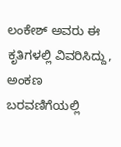ಲಂಕೇಶ್ ಅವರು ಈ ಕೃತಿಗಳಲ್ಲಿ ವಿವರಿಸಿದ್ದು, ಅಂಕಣ ಬರವಣಿಗೆಯಲ್ಲಿ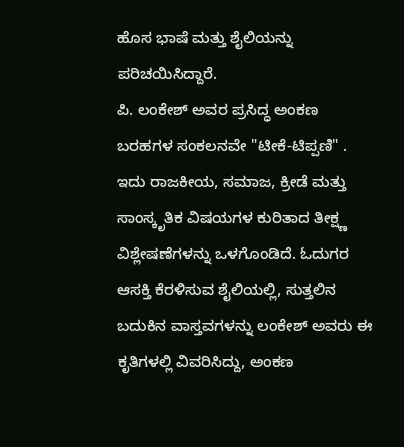ಹೊಸ ಭಾಷೆ ಮತ್ತು ಶೈಲಿಯನ್ನು ಪರಿಚಯಿಸಿದ್ದಾರೆ.
ಪಿ. ಲಂಕೇಶ್ ಅವರ ಪ್ರಸಿದ್ಧ ಅಂಕಣ ಬರಹಗಳ ಸಂಕಲನವೇ "ಟೀಕೆ-ಟಿಪ್ಪಣಿ" .
ಇದು ರಾಜಕೀಯ, ಸಮಾಜ, ಕ್ರೀಡೆ ಮತ್ತು ಸಾಂಸ್ಕೃತಿಕ ವಿಷಯಗಳ ಕುರಿತಾದ ತೀಕ್ಷ್ಣ ವಿಶ್ಲೇಷಣೆಗಳನ್ನು ಒಳಗೊಂಡಿದೆ. ಓದುಗರ ಆಸಕ್ತಿ ಕೆರಳಿಸುವ ಶೈಲಿಯಲ್ಲಿ, ಸುತ್ತಲಿನ ಬದುಕಿನ ವಾಸ್ತವಗಳನ್ನು ಲಂಕೇಶ್ ಅವರು ಈ ಕೃತಿಗಳಲ್ಲಿ ವಿವರಿಸಿದ್ದು, ಅಂಕಣ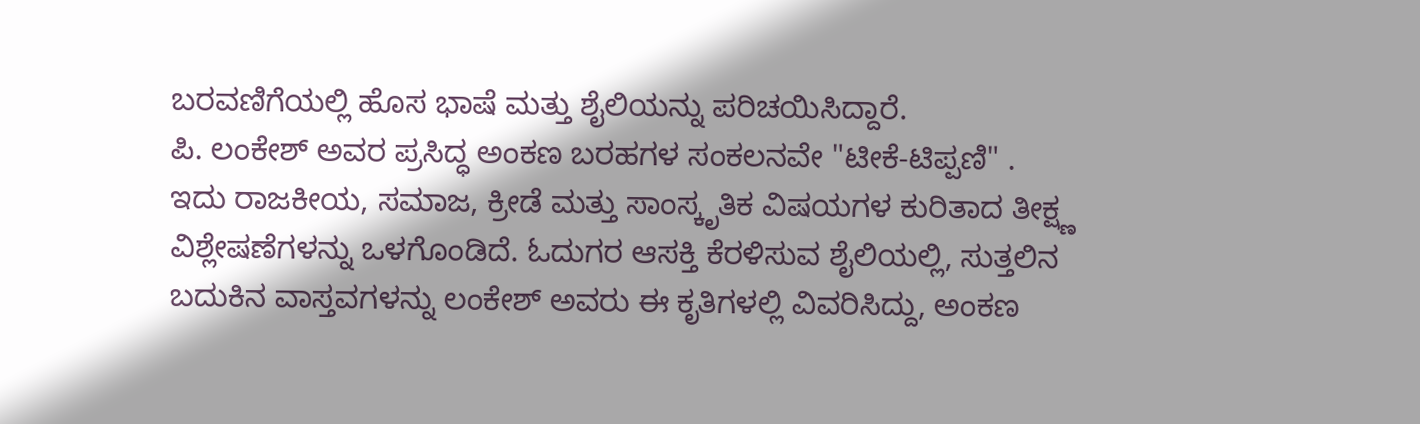ಬರವಣಿಗೆಯಲ್ಲಿ ಹೊಸ ಭಾಷೆ ಮತ್ತು ಶೈಲಿಯನ್ನು ಪರಿಚಯಿಸಿದ್ದಾರೆ.
ಪಿ. ಲಂಕೇಶ್ ಅವರ ಪ್ರಸಿದ್ಧ ಅಂಕಣ ಬರಹಗಳ ಸಂಕಲನವೇ "ಟೀಕೆ-ಟಿಪ್ಪಣಿ" .
ಇದು ರಾಜಕೀಯ, ಸಮಾಜ, ಕ್ರೀಡೆ ಮತ್ತು ಸಾಂಸ್ಕೃತಿಕ ವಿಷಯಗಳ ಕುರಿತಾದ ತೀಕ್ಷ್ಣ ವಿಶ್ಲೇಷಣೆಗಳನ್ನು ಒಳಗೊಂಡಿದೆ. ಓದುಗರ ಆಸಕ್ತಿ ಕೆರಳಿಸುವ ಶೈಲಿಯಲ್ಲಿ, ಸುತ್ತಲಿನ ಬದುಕಿನ ವಾಸ್ತವಗಳನ್ನು ಲಂಕೇಶ್ ಅವರು ಈ ಕೃತಿಗಳಲ್ಲಿ ವಿವರಿಸಿದ್ದು, ಅಂಕಣ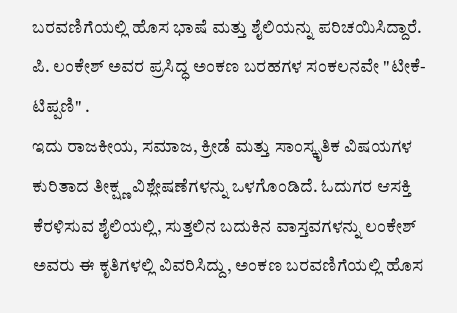ಬರವಣಿಗೆಯಲ್ಲಿ ಹೊಸ ಭಾಷೆ ಮತ್ತು ಶೈಲಿಯನ್ನು ಪರಿಚಯಿಸಿದ್ದಾರೆ.
ಪಿ. ಲಂಕೇಶ್ ಅವರ ಪ್ರಸಿದ್ಧ ಅಂಕಣ ಬರಹಗಳ ಸಂಕಲನವೇ "ಟೀಕೆ-ಟಿಪ್ಪಣಿ" .
ಇದು ರಾಜಕೀಯ, ಸಮಾಜ, ಕ್ರೀಡೆ ಮತ್ತು ಸಾಂಸ್ಕೃತಿಕ ವಿಷಯಗಳ ಕುರಿತಾದ ತೀಕ್ಷ್ಣ ವಿಶ್ಲೇಷಣೆಗಳನ್ನು ಒಳಗೊಂಡಿದೆ. ಓದುಗರ ಆಸಕ್ತಿ ಕೆರಳಿಸುವ ಶೈಲಿಯಲ್ಲಿ, ಸುತ್ತಲಿನ ಬದುಕಿನ ವಾಸ್ತವಗಳನ್ನು ಲಂಕೇಶ್ ಅವರು ಈ ಕೃತಿಗಳಲ್ಲಿ ವಿವರಿಸಿದ್ದು, ಅಂಕಣ ಬರವಣಿಗೆಯಲ್ಲಿ ಹೊಸ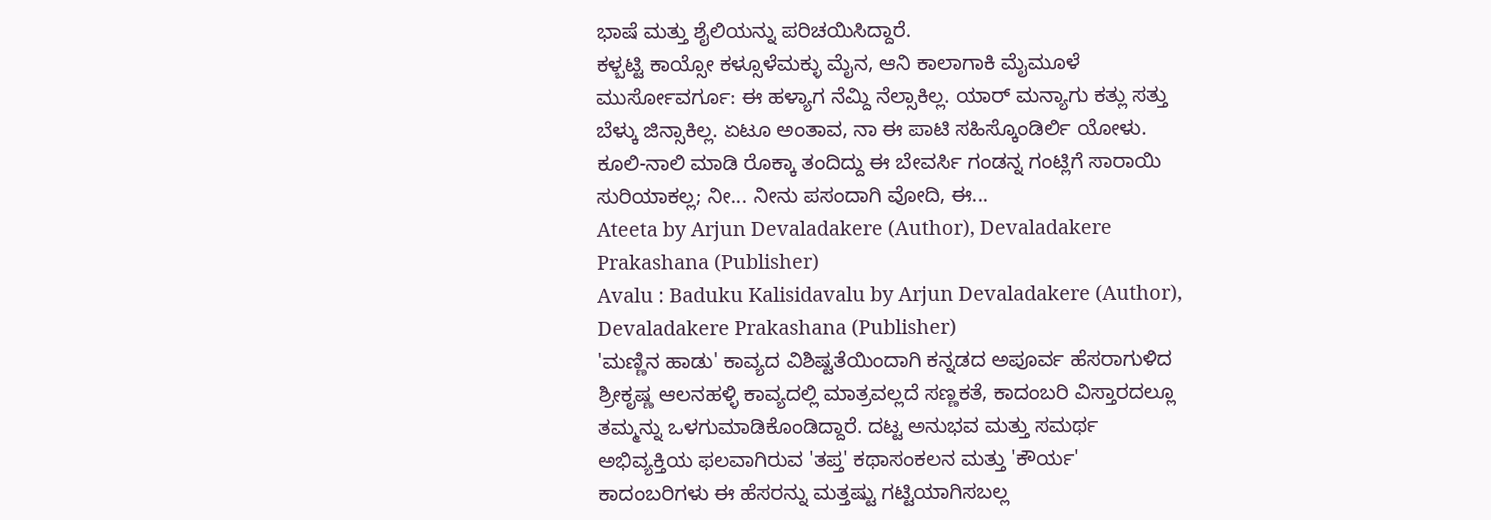ಭಾಷೆ ಮತ್ತು ಶೈಲಿಯನ್ನು ಪರಿಚಯಿಸಿದ್ದಾರೆ.
ಕಳ್ಬಟ್ಟಿ ಕಾಯ್ಸೋ ಕಳ್ಸೂಳೆಮಕ್ಳು ಮೈನ, ಆನಿ ಕಾಲಾಗಾಕಿ ಮೈಮೂಳೆ ಮುರ್ಸೋವರ್ಗೂ: ಈ ಹಳ್ಯಾಗ ನೆಮ್ದಿ ನೆಲ್ಸಾಕಿಲ್ಲ. ಯಾರ್ ಮನ್ಯಾಗು ಕತ್ಲು ಸತ್ತು ಬೆಳ್ಕು ಜಿನ್ಸಾಕಿಲ್ಲ. ಏಟೂ ಅಂತಾವ, ನಾ ಈ ಪಾಟಿ ಸಹಿಸ್ಕೊಂಡಿರ್ಲಿ ಯೋಳು. ಕೂಲಿ-ನಾಲಿ ಮಾಡಿ ರೊಕ್ಕಾ ತಂದಿದ್ದು ಈ ಬೇವರ್ಸಿ ಗಂಡನ್ನ ಗಂಟ್ಲಿಗೆ ಸಾರಾಯಿ ಸುರಿಯಾಕಲ್ಲ; ನೀ... ನೀನು ಪಸಂದಾಗಿ ವೋದಿ, ಈ...
Ateeta by Arjun Devaladakere (Author), Devaladakere Prakashana (Publisher)
Avalu : Baduku Kalisidavalu by Arjun Devaladakere (Author), Devaladakere Prakashana (Publisher)
'ಮಣ್ಣಿನ ಹಾಡು' ಕಾವ್ಯದ ವಿಶಿಷ್ಟತೆಯಿಂದಾಗಿ ಕನ್ನಡದ ಅಪೂರ್ವ ಹೆಸರಾಗುಳಿದ ಶ್ರೀಕೃಷ್ಣ ಆಲನಹಳ್ಳಿ ಕಾವ್ಯದಲ್ಲಿ ಮಾತ್ರವಲ್ಲದೆ ಸಣ್ಣಕತೆ, ಕಾದಂಬರಿ ವಿಸ್ತಾರದಲ್ಲೂ ತಮ್ಮನ್ನು ಒಳಗುಮಾಡಿಕೊಂಡಿದ್ದಾರೆ. ದಟ್ಟ ಅನುಭವ ಮತ್ತು ಸಮರ್ಥ ಅಭಿವ್ಯಕ್ತಿಯ ಫಲವಾಗಿರುವ 'ತಪ್ತ' ಕಥಾಸಂಕಲನ ಮತ್ತು 'ಕೌರ್ಯ' ಕಾದಂಬರಿಗಳು ಈ ಹೆಸರನ್ನು ಮತ್ತಷ್ಟು ಗಟ್ಟಿಯಾಗಿಸಬಲ್ಲ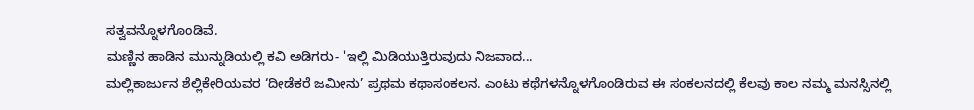ಸತ್ವವನ್ನೊಳಗೊಂಡಿವೆ.
ಮಣ್ಣಿನ ಹಾಡಿನ ಮುನ್ನುಡಿಯಲ್ಲಿ ಕವಿ ಅಡಿಗರು- 'ಇಲ್ಲಿ ಮಿಡಿಯುತ್ತಿರುವುದು ನಿಜವಾದ...
ಮಲ್ಲಿಕಾರ್ಜುನ ಶೆಲ್ಲಿಕೇರಿಯವರ ‘ದೀಡೆಕರೆ ಜಮೀನು’ ಪ್ರಥಮ ಕಥಾಸಂಕಲನ. ಎಂಟು ಕಥೆಗಳನ್ನೊಳಗೊಂಡಿರುವ ಈ ಸಂಕಲನದಲ್ಲಿ ಕೆಲವು ಕಾಲ ನಮ್ಮ ಮನಸ್ಸಿನಲ್ಲಿ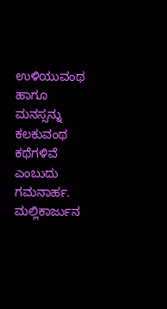ಉಳಿಯುವಂಥ ಹಾಗೂ ಮನಸ್ಸನ್ನು ಕಲಕುವಂಥ ಕಥೆಗಳಿವೆ ಎಂಬುದು ಗಮನಾರ್ಹ. ಮಲ್ಲಿಕಾರ್ಜುನ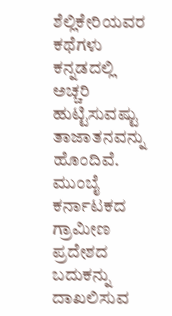ಶೆಲ್ಲಿಕೇರಿಯವರ ಕಥೆಗಳು ಕನ್ನಡದಲ್ಲಿ ಅಚ್ಚರಿ ಹುಟ್ಟಿಸುವಷ್ಟು ತಾಜಾತನವನ್ನು ಹೊಂದಿವೆ. ಮುಂಬೈ ಕರ್ನಾಟಕದ ಗ್ರಾಮೀಣ ಪ್ರದೇಶದ ಬದುಕನ್ನು ದಾಖಲಿಸುವ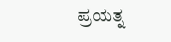ಪ್ರಯತ್ನ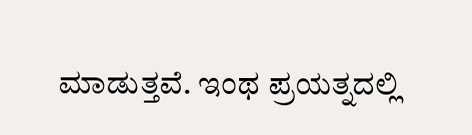ಮಾಡುತ್ತವೆ. ಇಂಥ ಪ್ರಯತ್ನದಲ್ಲಿ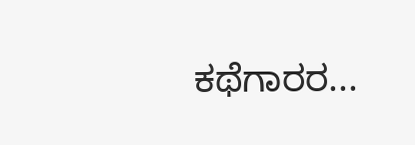ಕಥೆಗಾರರ...